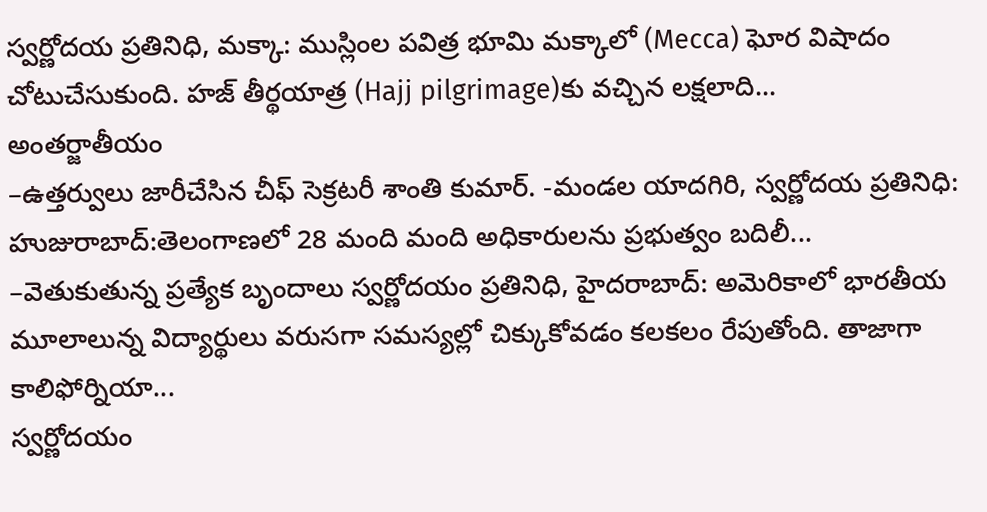స్వర్ణోదయ ప్రతినిధి, మక్కా: ముస్లింల పవిత్ర భూమి మక్కాలో (Mecca) ఘోర విషాదం చోటుచేసుకుంది. హజ్ తీర్థయాత్ర (Hajj pilgrimage)కు వచ్చిన లక్షలాది...
అంతర్జాతీయం
–ఉత్తర్వులు జారీచేసిన చీఫ్ సెక్రటరీ శాంతి కుమార్. -మండల యాదగిరి, స్వర్ణోదయ ప్రతినిధి: హుజురాబాద్:తెలంగాణలో 28 మంది మంది అధికారులను ప్రభుత్వం బదిలీ...
–వెతుకుతున్న ప్రత్యేక బృందాలు స్వర్ణోదయం ప్రతినిధి, హైదరాబాద్: అమెరికాలో భారతీయ మూలాలున్న విద్యార్థులు వరుసగా సమస్యల్లో చిక్కుకోవడం కలకలం రేపుతోంది. తాజాగా కాలిఫోర్నియా...
స్వర్ణోదయం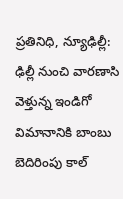ప్రతినిధి, న్యూఢిల్లీ: ఢిల్లీ నుంచి వారణాసి వెళ్తున్న ఇండిగో విమానానికి బాంబు బెదిరింపు కాల్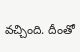వచ్చింది. దీంతో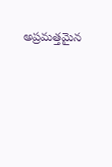అప్రమత్తమైన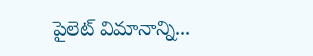పైలెట్ విమానాన్ని...